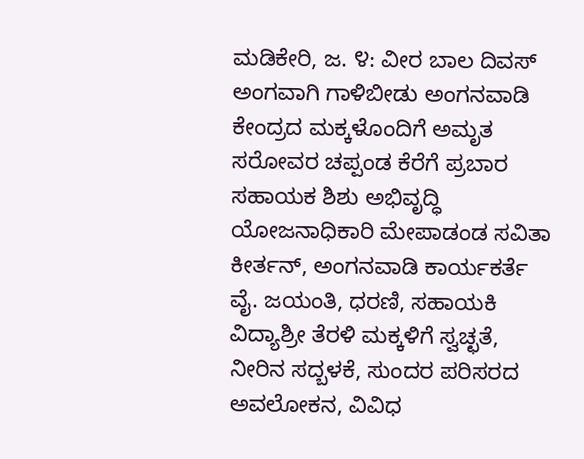ಮಡಿಕೇರಿ, ಜ. ೪: ವೀರ ಬಾಲ ದಿವಸ್ ಅಂಗವಾಗಿ ಗಾಳಿಬೀಡು ಅಂಗನವಾಡಿ ಕೇಂದ್ರದ ಮಕ್ಕಳೊಂದಿಗೆ ಅಮೃತ ಸರೋವರ ಚಪ್ಪಂಡ ಕೆರೆಗೆ ಪ್ರಬಾರ ಸಹಾಯಕ ಶಿಶು ಅಭಿವೃದ್ಧಿ ಯೋಜನಾಧಿಕಾರಿ ಮೇಪಾಡಂಡ ಸವಿತಾ ಕೀರ್ತನ್, ಅಂಗನವಾಡಿ ಕಾರ್ಯಕರ್ತೆ ವೈ. ಜಯಂತಿ, ಧರಣಿ, ಸಹಾಯಕಿ ವಿದ್ಯಾಶ್ರೀ ತೆರಳಿ ಮಕ್ಕಳಿಗೆ ಸ್ವಚ್ಛತೆ, ನೀರಿನ ಸದ್ಬಳಕೆ, ಸುಂದರ ಪರಿಸರದ ಅವಲೋಕನ, ವಿವಿಧ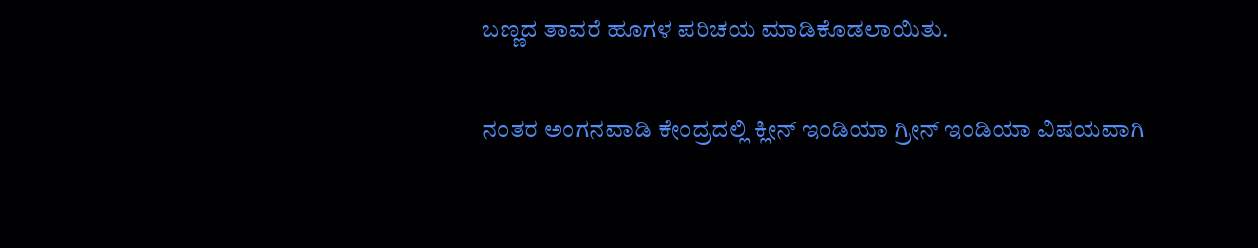ಬಣ್ಣದ ತಾವರೆ ಹೂಗಳ ಪರಿಚಯ ಮಾಡಿಕೊಡಲಾಯಿತು.

ನಂತರ ಅಂಗನವಾಡಿ ಕೇಂದ್ರದಲ್ಲಿ ಕ್ಲೀನ್ ಇಂಡಿಯಾ ಗ್ರೀನ್ ಇಂಡಿಯಾ ವಿಷಯವಾಗಿ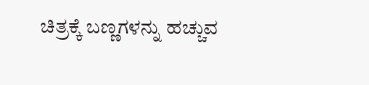ಚಿತ್ರಕ್ಕೆ ಬಣ್ಣಗಳನ್ನು ಹಚ್ಚುವ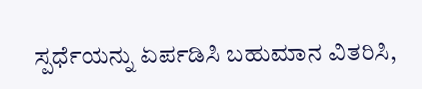ಸ್ಪರ್ಧೆಯನ್ನು ಏರ್ಪಡಿಸಿ ಬಹುಮಾನ ವಿತರಿಸಿ,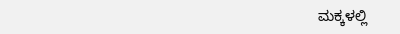ಮಕ್ಕಳಲ್ಲಿ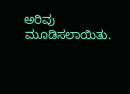ಅರಿವು ಮೂಡಿಸಲಾಯಿತು.